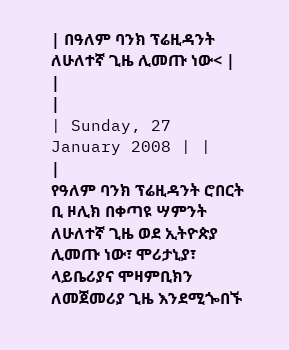| በዓለም ባንክ ፕሬዚዳንት ለሁለተኛ ጊዜ ሊመጡ ነው< |
|
|
| Sunday, 27 January 2008 | |
|
የዓለም ባንክ ፕሬዚዳንት ሮበርት ቢ ዞሊክ በቀጣዩ ሣምንት ለሁለተኛ ጊዜ ወደ ኢትዮጵያ ሊመጡ ነው፣ ሞሪታኒያ፣ ላይቤሪያና ሞዛምቢክን ለመጀመሪያ ጊዜ እንደሚጐበኙ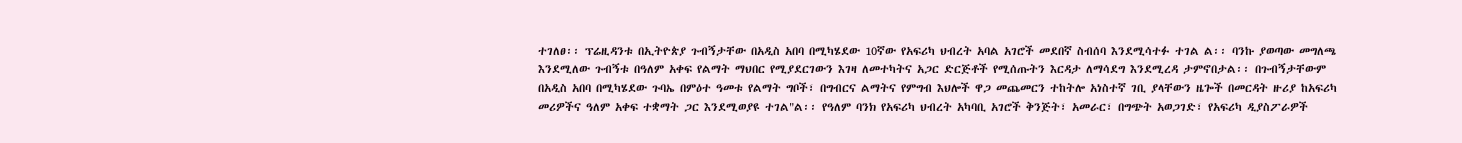ተገለፀ፡፡ ፕሬዚዳንቱ በኢትዮጵያ ጉብኝታቸው በአዲስ አበባ በሚካሄደው 10ኛው የአፍሪካ ህብረት አባል አገሮች መደበኛ ስብሰባ እንደሚሳተፉ ተገል ል፡፡ ባንኩ ያወጣው መግለጫ እንደሚለው ጉብኝቱ በዓለም አቀፍ የልማት ማህበር የሚያደርገውን እገዛ ለመተካትና አጋር ድርጅቶች የሚሰጡትን እርዳታ ለማሳደግ እንደሚረዳ ታምኖበታል፡፡ በጉብኝታቸውም በአዲስ አበባ በሚካሄደው ጉባኤ በምዕተ ዓመቱ የልማት ግቦች፣ በግብርና ልማትና የምግብ እህሎች ዋጋ መጨመርን ተከትሎ አነስተኛ ገቢ ያላቸውን ዜጐች በመርዳት ዙሪያ ከአፍሪካ መሪዎችና ዓለም አቀፍ ተቋማት ጋር እንደሚወያዩ ተገል"ል፡፡ የዓለም ባንክ የአፍሪካ ህብረት አካባቢ አገሮች ቅንጅት፣ አመራር፣ በግጭት አወጋገድ፣ የአፍሪካ ዲያስፖራዎች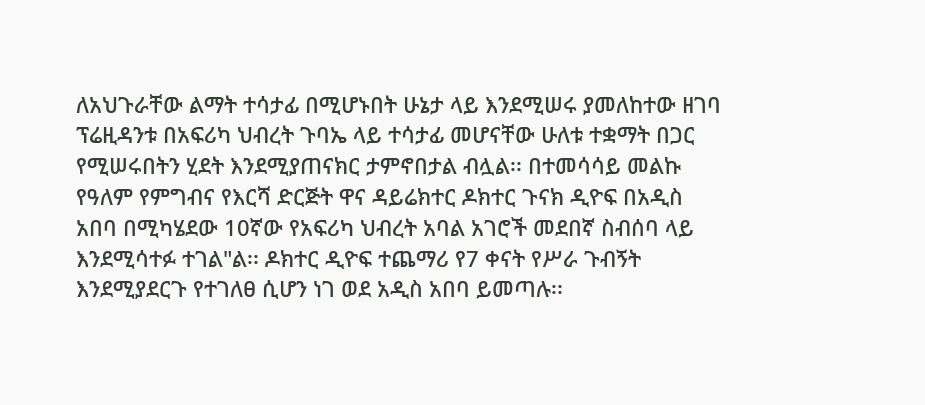ለአህጉራቸው ልማት ተሳታፊ በሚሆኑበት ሁኔታ ላይ እንደሚሠሩ ያመለከተው ዘገባ ፕሬዚዳንቱ በአፍሪካ ህብረት ጉባኤ ላይ ተሳታፊ መሆናቸው ሁለቱ ተቋማት በጋር የሚሠሩበትን ሂደት እንደሚያጠናክር ታምኖበታል ብሏል፡፡ በተመሳሳይ መልኩ የዓለም የምግብና የእርሻ ድርጅት ዋና ዳይሬክተር ዶክተር ጉናክ ዲዮፍ በአዲስ አበባ በሚካሄደው 10ኛው የአፍሪካ ህብረት አባል አገሮች መደበኛ ስብሰባ ላይ እንደሚሳተፉ ተገል"ል፡፡ ዶክተር ዲዮፍ ተጨማሪ የ7 ቀናት የሥራ ጉብኝት እንደሚያደርጉ የተገለፀ ሲሆን ነገ ወደ አዲስ አበባ ይመጣሉ፡፡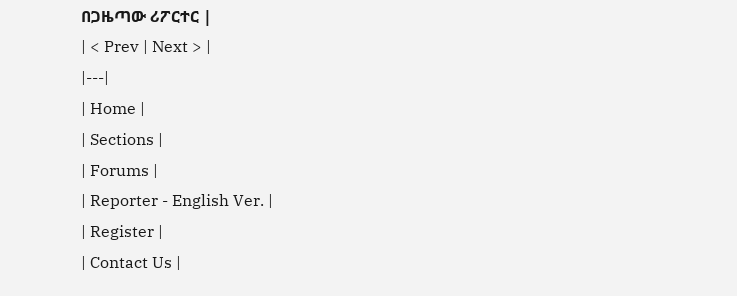በጋዜጣው ሪፖርተር |
| < Prev | Next > |
|---|
| Home |
| Sections |
| Forums |
| Reporter - English Ver. |
| Register |
| Contact Us |